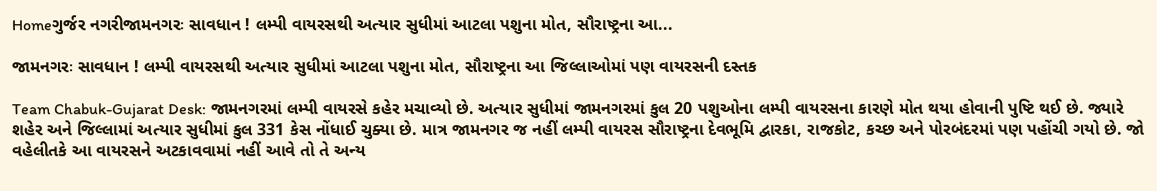Homeગુર્જર નગરીજામનગરઃ સાવધાન ! લમ્પી વાયરસથી અત્યાર સુધીમાં આટલા પશુના મોત, સૌરાષ્ટ્રના આ...

જામનગરઃ સાવધાન ! લમ્પી વાયરસથી અત્યાર સુધીમાં આટલા પશુના મોત, સૌરાષ્ટ્રના આ જિલ્લાઓમાં પણ વાયરસની દસ્તક

Team Chabuk-Gujarat Desk: જામનગરમાં લમ્પી વાયરસે કહેર મચાવ્યો છે. અત્યાર સુધીમાં જામનગરમાં કુલ 20 પશુઓના લમ્પી વાયરસના કારણે મોત થયા હોવાની પુષ્ટિ થઈ છે. જ્યારે શહેર અને જિલ્લામાં અત્યાર સુધીમાં કુલ 331 કેસ નોંધાઈ ચુક્યા છે. માત્ર જામનગર જ નહીં લમ્પી વાયરસ સૌરાષ્ટ્રના દેવભૂમિ દ્વારકા, રાજકોટ, કચ્છ અને પોરબંદરમાં પણ પહોંચી ગયો છે. જો વહેલીતકે આ વાયરસને અટકાવવામાં નહીં આવે તો તે અન્ય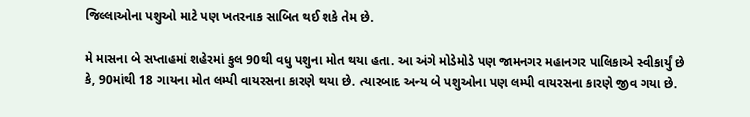જિલ્લાઓના પશુઓ માટે પણ ખતરનાક સાબિત થઈ શકે તેમ છે.

મે માસના બે સપ્તાહમાં શહેરમાં કુલ 90થી વધુ પશુના મોત થયા હતા. આ અંગે મોડેમોડે પણ જામનગર મહાનગર પાલિકાએ સ્વીકાર્યું છે કે, 90માંથી 18 ગાયના મોત લમ્પી વાયરસના કારણે થયા છે. ત્યારબાદ અન્ય બે પશુઓના પણ લમ્પી વાયરસના કારણે જીવ ગયા છે.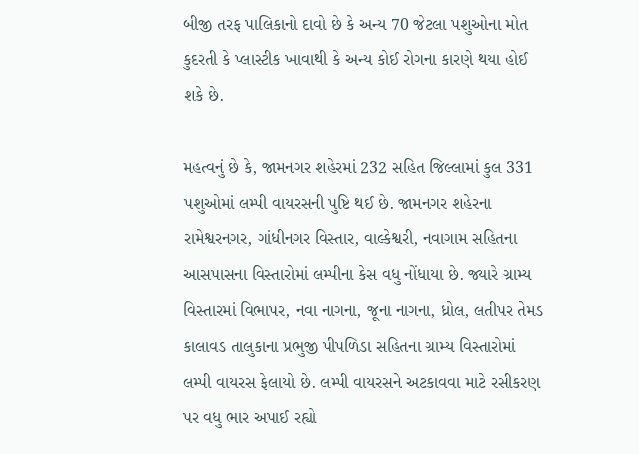બીજી તરફ પાલિકાનો દાવો છે કે અન્ય 70 જેટલા પશુઓના મોત કુદરતી કે પ્લાસ્ટીક ખાવાથી કે અન્ય કોઈ રોગના કારણે થયા હોઈ શકે છે.

મહત્વનું છે કે, જામનગર શહેરમાં 232 સહિત જિલ્લામાં કુલ 331 પશુઓમાં લમ્પી વાયરસની પુષ્ટિ થઈ છે. જામનગર શહેરના રામેશ્વરનગર, ગાંધીનગર વિસ્તાર, વાલ્કેશ્વરી, નવાગામ સહિતના આસપાસના વિસ્તારોમાં લમ્પીના કેસ વધુ નોંધાયા છે. જ્યારે ગ્રામ્ય વિસ્તારમાં વિભાપર, નવા નાગના, જૂના નાગના, ધ્રોલ, લતીપર તેમડ કાલાવડ તાલુકાના પ્રભુજી પીપળિડા સહિતના ગ્રામ્ય વિસ્તારોમાં લમ્પી વાયરસ ફેલાયો છે. લમ્પી વાયરસને અટકાવવા માટે રસીકરણ પર વધુ ભાર અપાઈ રહ્યો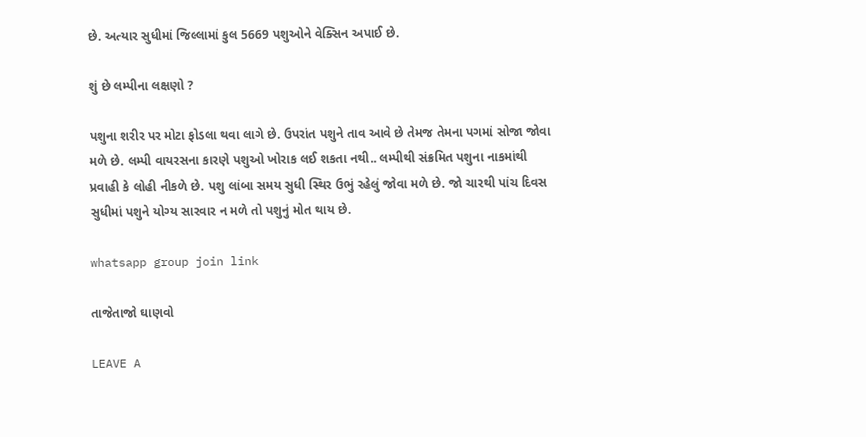છે. અત્યાર સુધીમાં જિલ્લામાં કુલ 5669 પશુઓને વેક્સિન અપાઈ છે.

શું છે લમ્પીના લક્ષણો ?

પશુના શરીર પર મોટા ફોડલા થવા લાગે છે. ઉપરાંત પશુને તાવ આવે છે તેમજ તેમના પગમાં સોજા જોવા મળે છે. લમ્પી વાયરસના કારણે પશુઓ ખોરાક લઈ શકતા નથી.. લમ્પીથી સંક્રમિત પશુના નાકમાંથી પ્રવાહી કે લોહી નીકળે છે. પશુ લાંબા સમય સુધી સ્થિર ઉભું રહેલું જોવા મળે છે. જો ચારથી પાંચ દિવસ સુધીમાં પશુને યોગ્ય સારવાર ન મળે તો પશુનું મોત થાય છે.

whatsapp group join link

તાજેતાજો ઘાણવો

LEAVE A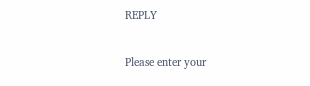REPLY

Please enter your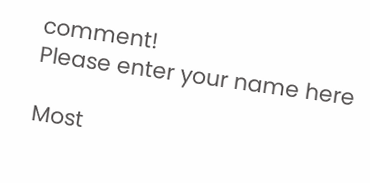comment!
Please enter your name here

Most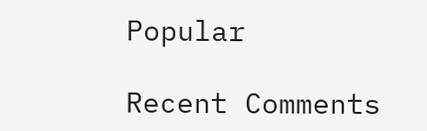Popular

Recent Comments